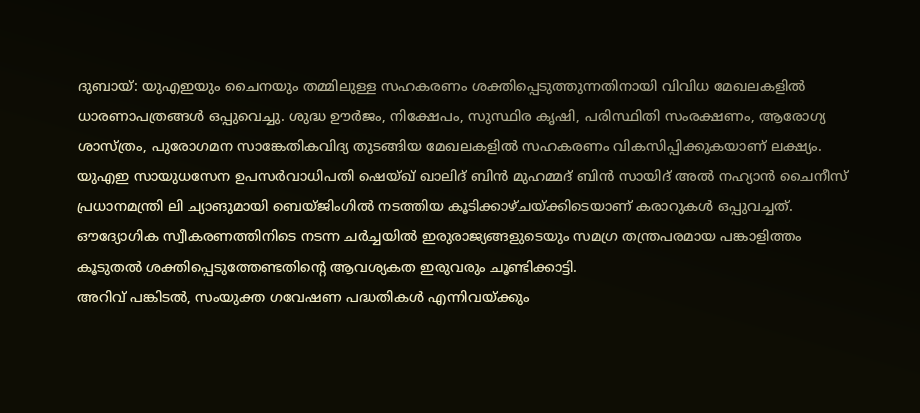ദുബായ്: യുഎഇയും ചൈനയും തമ്മിലുള്ള സഹകരണം ശക്തിപ്പെടുത്തുന്നതിനായി വിവിധ മേഖലകളിൽ ധാരണാപത്രങ്ങൾ ഒപ്പുവെച്ചു. ശുദ്ധ ഊർജം, നിക്ഷേപം, സുസ്ഥിര കൃഷി, പരിസ്ഥിതി സംരക്ഷണം, ആരോഗ്യ ശാസ്ത്രം, പുരോഗമന സാങ്കേതികവിദ്യ തുടങ്ങിയ മേഖലകളിൽ സഹകരണം വികസിപ്പിക്കുകയാണ് ലക്ഷ്യം.
യുഎഇ സായുധസേന ഉപസർവാധിപതി ഷെയ്ഖ് ഖാലിദ് ബിൻ മുഹമ്മദ് ബിൻ സായിദ് അൽ നഹ്യാൻ ചൈനീസ് പ്രധാനമന്ത്രി ലി ച്യാങുമായി ബെയ്ജിംഗിൽ നടത്തിയ കൂടിക്കാഴ്ചയ്ക്കിടെയാണ് കരാറുകൾ ഒപ്പുവച്ചത്. ഔദ്യോഗിക സ്വീകരണത്തിനിടെ നടന്ന ചർച്ചയിൽ ഇരുരാജ്യങ്ങളുടെയും സമഗ്ര തന്ത്രപരമായ പങ്കാളിത്തം കൂടുതൽ ശക്തിപ്പെടുത്തേണ്ടതിന്റെ ആവശ്യകത ഇരുവരും ചൂണ്ടിക്കാട്ടി.
അറിവ് പങ്കിടൽ, സംയുക്ത ഗവേഷണ പദ്ധതികൾ എന്നിവയ്ക്കും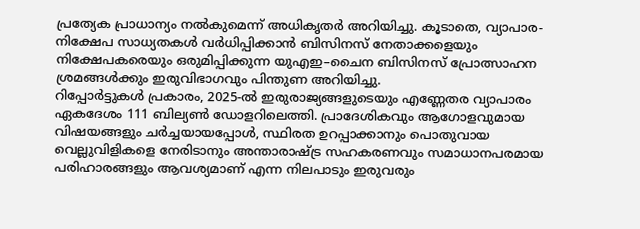പ്രത്യേക പ്രാധാന്യം നൽകുമെന്ന് അധികൃതർ അറിയിച്ചു. കൂടാതെ, വ്യാപാര-നിക്ഷേപ സാധ്യതകൾ വർധിപ്പിക്കാൻ ബിസിനസ് നേതാക്കളെയും നിക്ഷേപകരെയും ഒരുമിപ്പിക്കുന്ന യുഎഇ–ചൈന ബിസിനസ് പ്രോത്സാഹന ശ്രമങ്ങൾക്കും ഇരുവിഭാഗവും പിന്തുണ അറിയിച്ചു.
റിപ്പോർട്ടുകൾ പ്രകാരം, 2025-ൽ ഇരുരാജ്യങ്ങളുടെയും എണ്ണേതര വ്യാപാരം ഏകദേശം 111 ബില്യൺ ഡോളറിലെത്തി. പ്രാദേശികവും ആഗോളവുമായ വിഷയങ്ങളും ചർച്ചയായപ്പോൾ, സ്ഥിരത ഉറപ്പാക്കാനും പൊതുവായ വെല്ലുവിളികളെ നേരിടാനും അന്താരാഷ്ട്ര സഹകരണവും സമാധാനപരമായ പരിഹാരങ്ങളും ആവശ്യമാണ് എന്ന നിലപാടും ഇരുവരും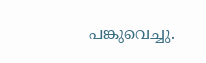പങ്കുവെച്ചു.